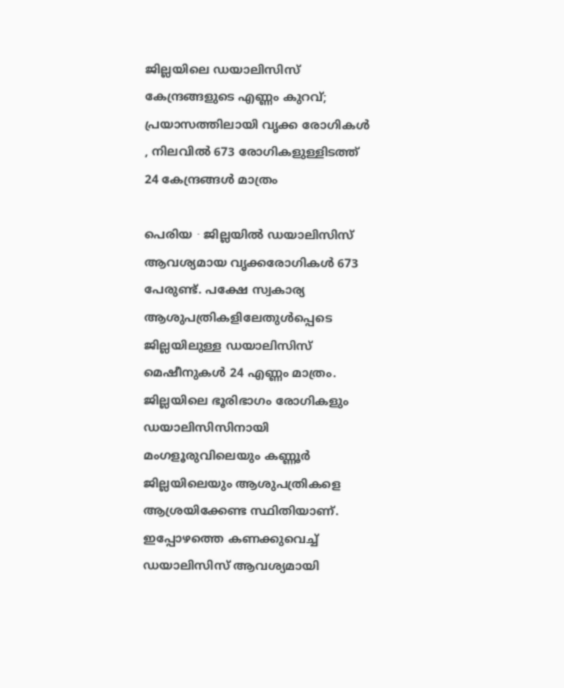ജില്ലയിലെ ഡയാലിസിസ് കേന്ദ്രങ്ങളുടെ എണ്ണം കുറവ്; പ്രയാസത്തിലായി വൃക്ക രോഗികൾ , നിലവിൽ 673 രോഗികളുള്ളിടത്ത് 24 കേന്ദ്രങ്ങൾ മാത്രം

പെരിയ ∙ ജില്ലയിൽ ഡയാലിസിസ് ആവശ്യമായ വൃക്കരോഗികൾ 673 പേരുണ്ട്. പക്ഷേ സ്വകാര്യ ആശുപത്രികളിലേതുൾപ്പെടെ ജില്ലയിലുള്ള ഡയാലിസിസ് മെഷീനുകൾ 24 എണ്ണം മാത്രം. ജില്ലയിലെ ഭൂരിഭാഗം രോഗികളും ഡയാലിസിസിനായി മംഗളൂരുവിലെയും കണ്ണൂർ ജില്ലയിലെയും ആശുപത്രികളെ ആശ്രയിക്കേണ്ട സ്ഥിതിയാണ്. ഇപ്പോഴത്തെ കണക്കുവെച്ച് ഡയാലിസിസ് ആവശ്യമായി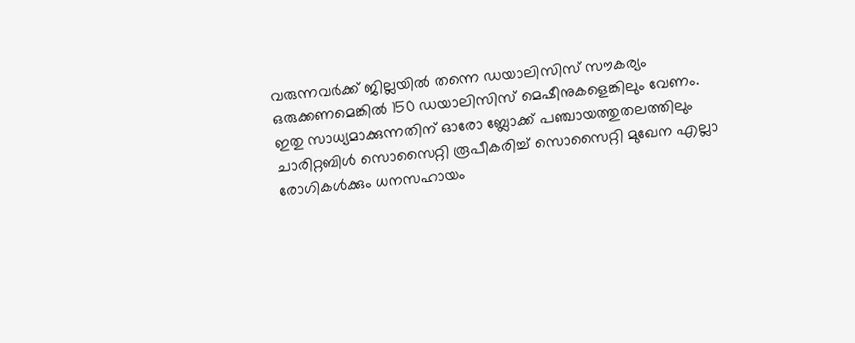വരുന്നവർക്ക് ജില്ലയിൽ തന്നെ ഡയാലിസിസ് സൗകര്യം ഒരുക്കണമെങ്കിൽ 150 ഡയാലിസിസ് മെഷീനുകളെങ്കിലും വേണം.
ഇതു സാധ്യമാക്കുന്നതിന് ഓരോ ബ്ലോക്ക് പഞ്ചായത്തുതലത്തിലും ചാരിറ്റബിൾ സൊസൈറ്റി രൂപീകരിച്ച് സൊസൈറ്റി മുഖേന എല്ലാ രോഗികൾക്കും ധനസഹായം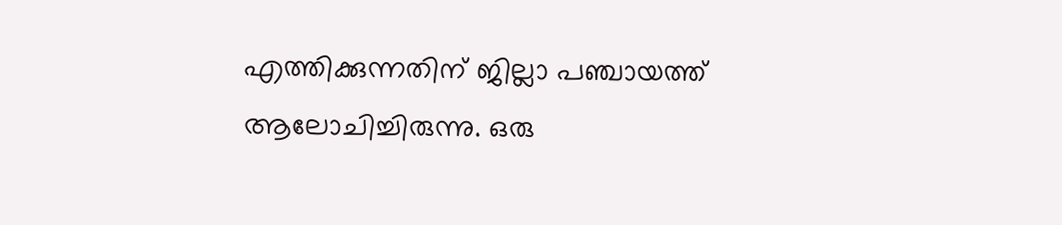എത്തിക്കുന്നതിന് ജില്ലാ പഞ്ചായത്ത് ആലോചിച്ചിരുന്നു. ഒരു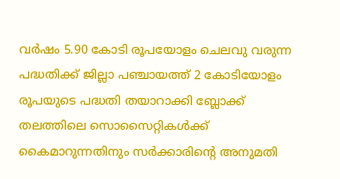വർഷം 5.90 കോടി രൂപയോളം ചെലവു വരുന്ന പദ്ധതിക്ക് ജില്ലാ പഞ്ചായത്ത് 2 കോടിയോളം രൂപയുടെ പദ്ധതി തയാറാക്കി ബ്ലോക്ക് തലത്തിലെ സൊസൈറ്റികൾക്ക് കൈമാറുന്നതിനും സർക്കാരിന്റെ അനുമതി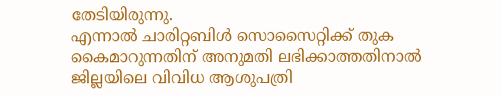തേടിയിരുന്നു.
എന്നാൽ ചാരിറ്റബിൾ സൊസൈറ്റിക്ക് തുക കൈമാറുന്നതിന് അനുമതി ലഭിക്കാത്തതിനാൽ ജില്ലയിലെ വിവിധ ആശുപത്രി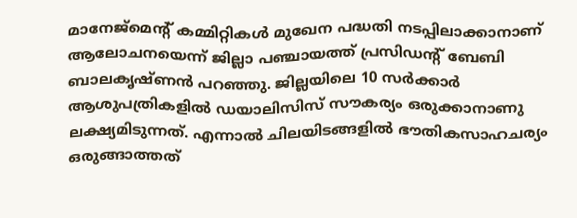മാനേജ്മെന്റ് കമ്മിറ്റികൾ മുഖേന പദ്ധതി നടപ്പിലാക്കാനാണ് ആലോചനയെന്ന് ജില്ലാ പഞ്ചായത്ത് പ്രസിഡന്റ് ബേബി ബാലകൃഷ്ണൻ പറഞ്ഞു. ജില്ലയിലെ 10 സർക്കാർ ആശുപത്രികളിൽ ഡയാലിസിസ് സൗകര്യം ഒരുക്കാനാണു ലക്ഷ്യമിടുന്നത്. എന്നാൽ ചിലയിടങ്ങളിൽ ഭൗതികസാഹചര്യം ഒരുങ്ങാത്തത്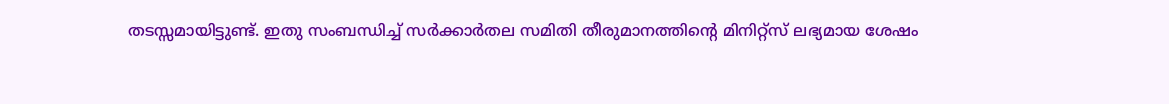തടസ്സമായിട്ടുണ്ട്. ഇതു സംബന്ധിച്ച് സർക്കാർതല സമിതി തീരുമാനത്തിന്റെ മിനിറ്റ്സ് ലഭ്യമായ ശേഷം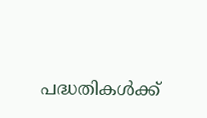പദ്ധതികൾക്ക്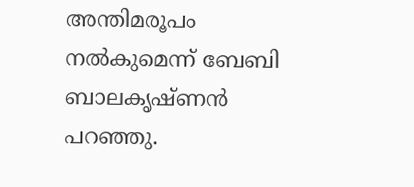അന്തിമരൂപം നൽകുമെന്ന് ബേബി ബാലകൃഷ്ണൻ പറഞ്ഞു.